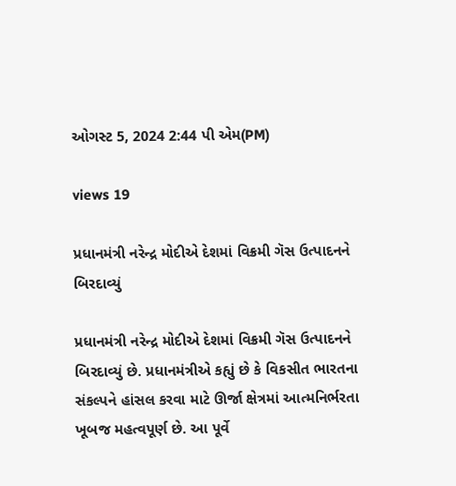ઓગસ્ટ 5, 2024 2:44 પી એમ(PM)

views 19

પ્રધાનમંત્રી નરેન્દ્ર મોદીએ દેશમાં વિક્રમી ગૅસ ઉત્પાદનને બિરદાવ્યું

પ્રધાનમંત્રી નરેન્દ્ર મોદીએ દેશમાં વિક્રમી ગૅસ ઉત્પાદનને બિરદાવ્યું છે. પ્રધાનમંત્રીએ કહ્યું છે કે વિકસીત ભારતના સંકલ્પને હાંસલ કરવા માટે ઊર્જા ક્ષેત્રમાં આત્મનિર્ભરતા ખૂબજ મહત્વપૂર્ણ છે. આ પૂર્વે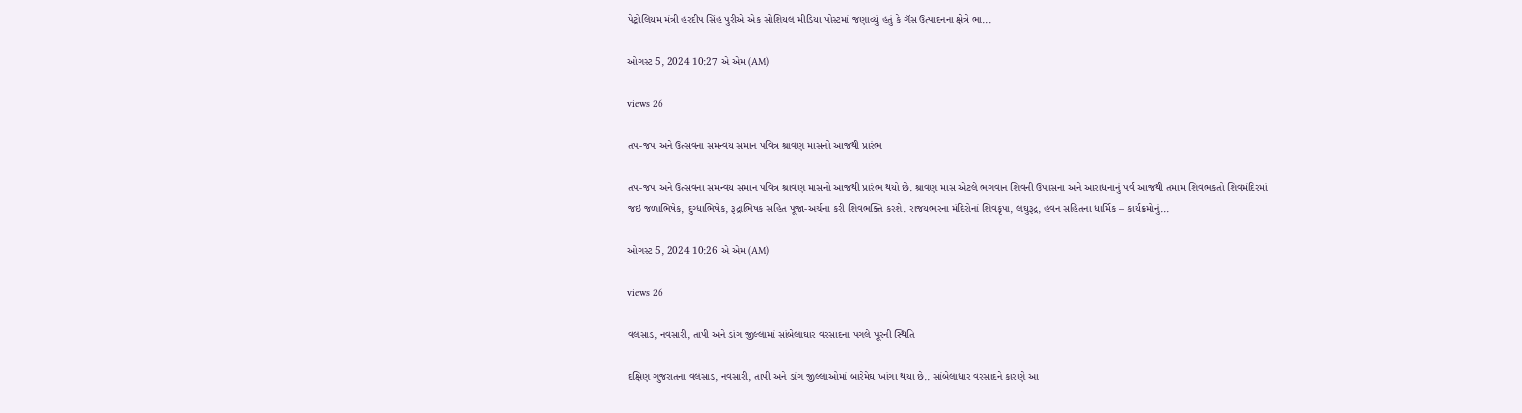પેટ્રોલિયમ મંત્રી હરદીપ સિંહ પુરીએ એક સોશિયલ મીડિયા પોસ્ટમાં જણાવ્યું હતું કે ગૅસ ઉત્પાદનના ક્ષેત્રે ભા...

ઓગસ્ટ 5, 2024 10:27 એ એમ (AM)

views 26

તપ-જપ અને ઉત્સવના સમન્વય સમાન પવિત્ર શ્રાવણ માસનો આજથી પ્રારંભ

તપ-જપ અને ઉત્સવના સમન્વય સમાન પવિત્ર શ્રાવણ માસનો આજથી પ્રારંભ થયો છે. શ્રાવણ માસ એટલે ભગવાન શિવની ઉપાસના અને આરાધનાનું પર્વ આજથી તમામ શિવભકતો શિવમંદિરમાં જઇ જળાભિષેક, દુગ્ધાભિષેક, રૂદ્રાભિષક સહિત પૂજા-અર્ચના કરી શિવભક્તિ કરશે. રાજયભરના મંદિરોનાં શિવકૃપા, લઘુરૂદ્ર, હવન સહિતના ધાર્મિક – કાર્યક્રમોનું...

ઓગસ્ટ 5, 2024 10:26 એ એમ (AM)

views 26

વલસાડ, નવસારી, તાપી અને ડાંગ જીલ્લામાં સાંબેલાઘાર વરસાદના પગલે પૂરની સ્થિતિ

દક્ષિણ ગુજરાતના વલસાડ, નવસારી, તાપી અને ડાંગ જીલ્લાઓમાં બારેમેઘ ખાંગા થયા છે.. સાંબેલાધાર વરસાદને કારણે આ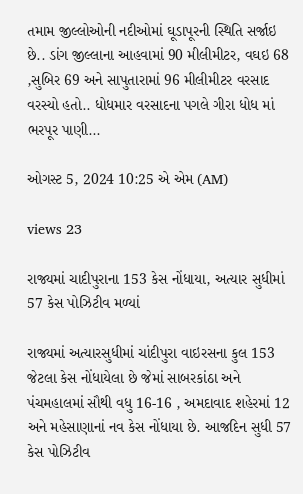તમામ જીલ્લોઓની નદીઓમાં ઘૂડાપૂરની સ્થિતિ સર્જાઇ છે.. ડાંગ જીલ્લાના આહવામાં 90 મીલીમીટર, વઘઇ 68 ,સુબિર 69 અને સાપુતારામાં 96 મીલીમીટર વરસાદ વરસ્યો હતો.. ધોધમાર વરસાદના પગલે ગીરા ધોધ માં ભરપૂર પાણી...

ઓગસ્ટ 5, 2024 10:25 એ એમ (AM)

views 23

રાજ્યમાં ચાદીપુરાના 153 કેસ નોંધાયા, અત્યાર સુધીમાં 57 કેસ પોઝિટીવ મળ્યાં

રાજ્યમાં અત્યારસુધીમાં ચાંદીપુરા વાઇરસના કુલ 153 જેટલા કેસ નોંધાયેલા છે જેમાં સાબરકાંઠા અને પંચમહાલમાં સૌથી વધુ 16-16 , અમદાવાદ શહેરમાં 12 અને મહેસાણાનાં નવ કેસ નોંધાયા છે. આજદિન સુધી 57 કેસ પોઝિટીવ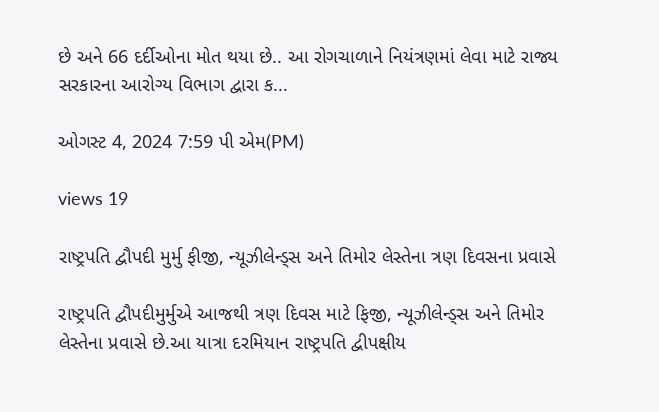છે અને 66 દર્દીઓના મોત થયા છે.. આ રોગચાળાને નિયંત્રણમાં લેવા માટે રાજ્ય સરકારના આરોગ્ય વિભાગ દ્વારા ક...

ઓગસ્ટ 4, 2024 7:59 પી એમ(PM)

views 19

રાષ્ટ્રપતિ દ્વૌપદી મુર્મુ ફીજી, ન્યૂઝીલેન્ડ્સ અને તિમોર લેસ્તેના ત્રણ દિવસના પ્રવાસે

રાષ્ટ્રપતિ દ્વૌપદીમુર્મુએ આજથી ત્રણ દિવસ માટે ફિજી, ન્યૂઝીલેન્ડ્સ અને તિમોર લેસ્તેના પ્રવાસે છે.આ યાત્રા દરમિયાન રાષ્ટ્રપતિ દ્વીપક્ષીય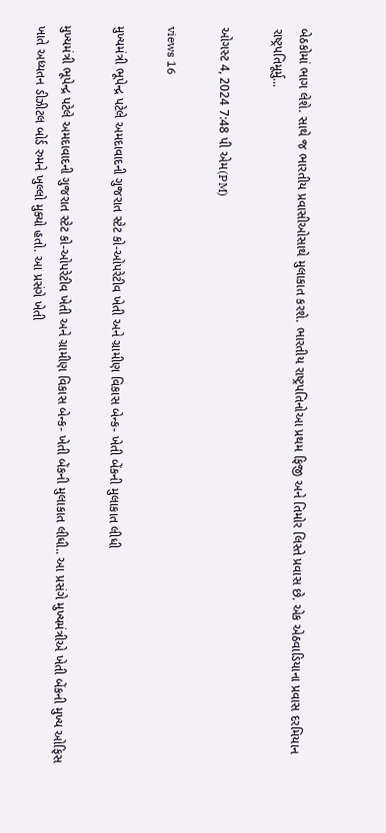બેઠકોમાં ભાગ લેશે. સાથે જ ભારતીય પ્રવાસીઓસાથે મુલાકાત કરશે. ભારતીય રાષ્ટ્રપતિનોઆ પ્રથમ ફિજી અને તિમોર લિસ્તે પ્રવાસ છે. એક એઠવાડિયાના પ્રવાસ દરમિયાન રાષ્ટ્રપતિમૂર્મુ...

ઓગસ્ટ 4, 2024 7:48 પી એમ(PM)

views 16

મુખ્યમંત્રી ભૂપેન્દ્ર પટેલે અમદાવાદની ગુજરાત સ્ટેટ કો-ઓપરેટીવ ખેતી અને ગ્રામીણ વિકાસ બેન્ક- ખેતી બેંકની મુલાકાત લીધી

મુખ્યમંત્રી ભૂપેન્દ્ર પટેલે અમદાવાદની ગુજરાત સ્ટેટ કો-ઓપરેટીવ ખેતી અને ગ્રામીણ વિકાસ બેન્ક- ખેતી બેંકની મુલાકાત લીધી.. આ પ્રસંગે મુખ્યમંત્રીએ ખેતી બેંકની મુખ્ય ઓફિસ ખાતે અધ્યતન ડીઝીટલ બોર્ડ રુમને ખુલ્લો મુક્યો હતો. આ પ્રસંગે ખેતી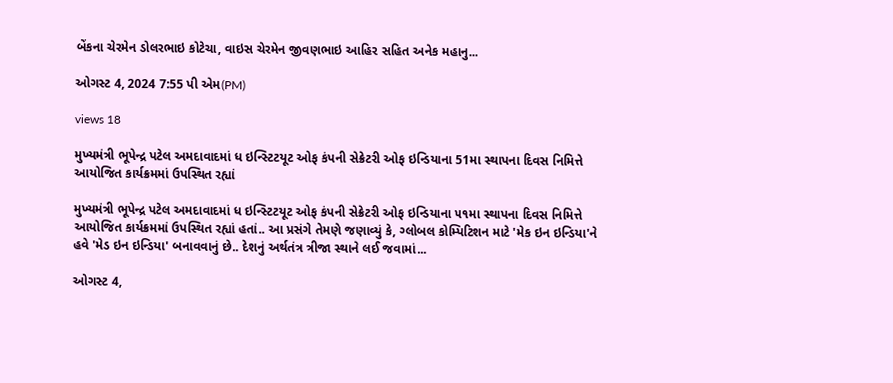બેંકના ચેરમેન ડોલરભાઇ કોટેચા, વાઇસ ચેરમેન જીવણભાઇ આહિર સહિત અનેક મહાનુ...

ઓગસ્ટ 4, 2024 7:55 પી એમ(PM)

views 18

મુખ્યમંત્રી ભૂપેન્દ્ર પટેલ અમદાવાદમાં ધ ઇન્સ્ટિટયૂટ ઓફ કંપની સેક્રેટરી ઓફ ઇન્ડિયાના 51મા સ્થાપના દિવસ નિમિત્તે આયોજિત કાર્યક્રમમાં ઉપસ્થિત રહ્યાં

મુખ્યમંત્રી ભૂપેન્દ્ર પટેલ અમદાવાદમાં ધ ઇન્સ્ટિટયૂટ ઓફ કંપની સેક્રેટરી ઓફ ઇન્ડિયાના ૫૧મા સ્થાપના દિવસ નિમિત્તે આયોજિત કાર્યક્રમમાં ઉપસ્થિત રહ્યાં હતાં.. આ પ્રસંગે તેમણે જણાવ્યું કે, ગ્લોબલ કોમ્પિટિશન માટે 'મેક ઇન ઇન્ડિયા'ને હવે 'મેડ ઇન ઇન્ડિયા' બનાવવાનું છે.. દેશનું અર્થતંત્ર ત્રીજા સ્થાને લઈ જવામાં...

ઓગસ્ટ 4,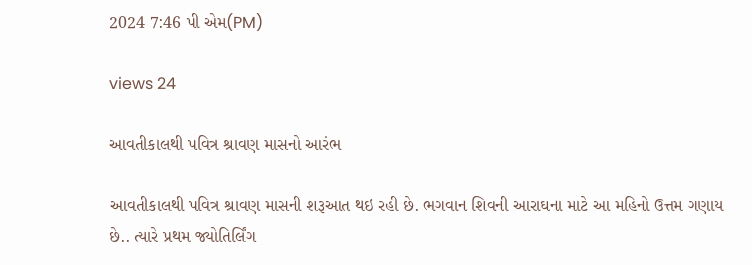2024 7:46 પી એમ(PM)

views 24

આવતીકાલથી પવિત્ર શ્રાવણ માસનો આરંભ

આવતીકાલથી પવિત્ર શ્રાવણ માસની શરૂઆત થઇ રહી છે. ભગવાન શિવની આરાઘના માટે આ મહિનો ઉત્તમ ગણાય છે.. ત્યારે પ્રથમ જ્યોતિર્લિંગ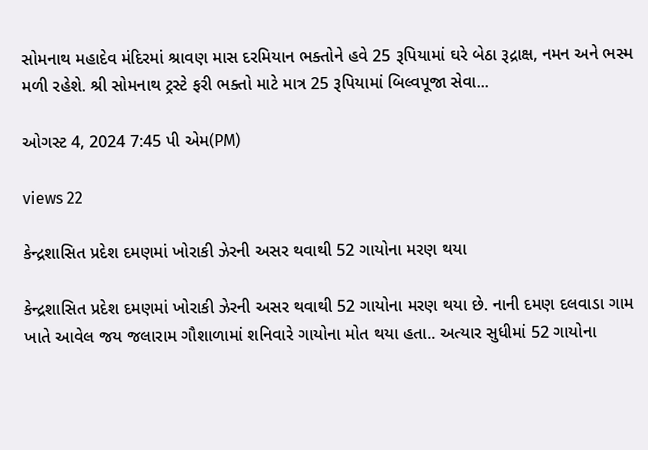સોમનાથ મહાદેવ મંદિરમાં શ્રાવણ માસ દરમિયાન ભક્તોને હવે 25 રૂપિયામાં ઘરે બેઠા રૂદ્રાક્ષ, નમન અને ભસ્મ મળી રહેશે. શ્રી સોમનાથ ટ્રસ્ટે ફરી ભક્તો માટે માત્ર 25 રૂપિયામાં બિલ્વપૂજા સેવા...

ઓગસ્ટ 4, 2024 7:45 પી એમ(PM)

views 22

કેન્દ્રશાસિત પ્રદેશ દમણમાં ખોરાકી ઝેરની અસર થવાથી 52 ગાયોના મરણ થયા

કેન્દ્રશાસિત પ્રદેશ દમણમાં ખોરાકી ઝેરની અસર થવાથી 52 ગાયોના મરણ થયા છે. નાની દમણ દલવાડા ગામ ખાતે આવેલ જય જલારામ ગૌશાળામાં શનિવારે ગાયોના મોત થયા હતા.. અત્યાર સુધીમાં 52 ગાયોના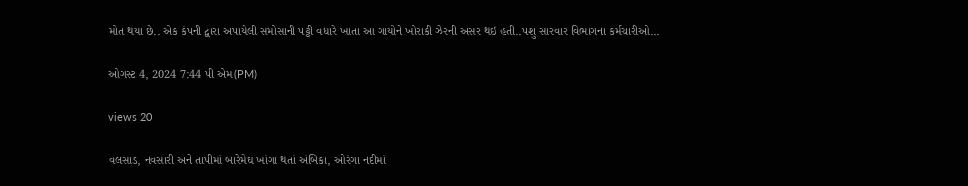મોત થયા છે.. એક કંપની દ્વારા અપાયેલી સમોસાની પટ્ટી વધારે ખાતા આ ગાયોને ખોરાકી ઝેરની અસર થઇ હતી..પશુ સારવાર વિભાગના કર્મચારીઓ...

ઓગસ્ટ 4, 2024 7:44 પી એમ(PM)

views 20

વલસાડ, નવસારી અને તાપીમાં બારેમેઘ ખાંગા થતાં અંબિકા, ઓરંગા નદીમાં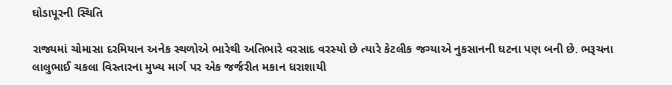ઘોડાપૂરની સ્થિતિ

રાજ્યમાં ચોમાસા દરમિયાન અનેક સ્થળોએ ભારેથી અતિભારે વરસાદ વરસ્યો છે ત્યારે કેટલીક જગ્યાએ નુકસાનની ઘટના પણ બની છે. ભરૂચના લાલુભાઈ ચકલા વિસ્તારના મુખ્ય માર્ગ પર એક જર્જરીત મકાન ધરાશાયી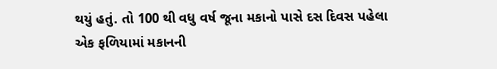થયું હતું. તો 100 થી વધુ વર્ષ જૂના મકાનો પાસે દસ દિવસ પહેલા એક ફળિયામાં મકાનની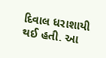દિવાલ ધરાશાયી થઈ હતી. આ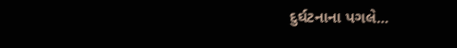દુર્ઘટનાના પગલે...